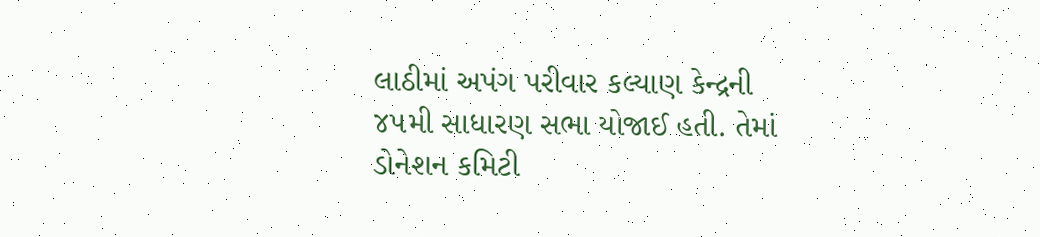લાઠીમાં અપંગ પરીવાર કલ્યાણ કેન્દ્રની ૪૫મી સાધારણ સભા યોજાઈ હતી. તેમાં ડોનેશન કમિટી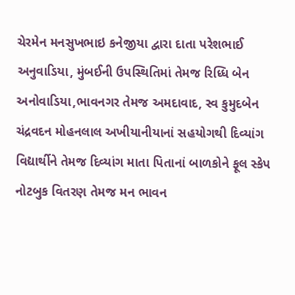ચેરમેન મનસુખભાઇ કનેજીયા દ્વારા દાતા પરેશભાઈ અનુવાડિયા, મુંબઈની ઉપસ્થિતિમાં તેમજ રિધ્ધિ બેન અનોવાડિયા,ભાવનગર તેમજ અમદાવાદ, સ્વ કુમુદબેન ચંદ્રવદન મોહનલાલ અખીયાનીયાનાં સહયોગથી દિવ્યાંગ વિદ્યાર્થીને તેમજ દિવ્યાંગ માતા પિતાનાં બાળકોને ફૂલ સ્કેપ નોટબુક વિતરણ તેમજ મન ભાવન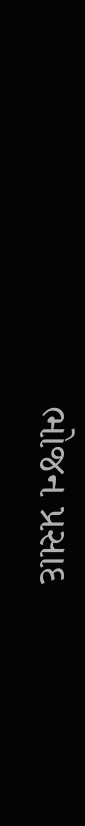ભોજન પ્રસાદ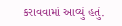કરાવવામાં આવ્યું હતું.